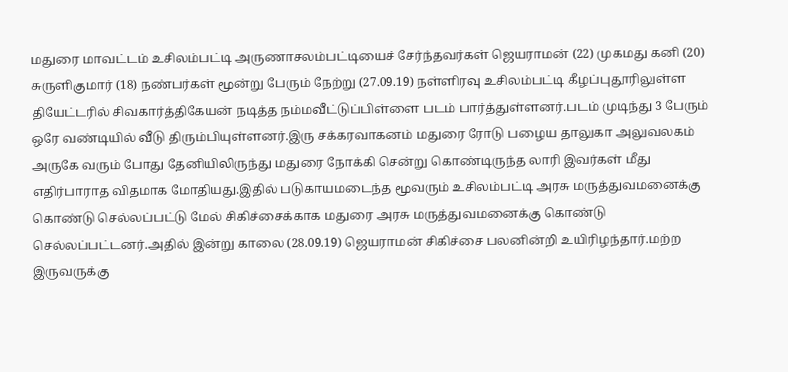மதுரை மாவட்டம் உசிலம்பட்டி அருணாசலம்பட்டியைச் சேர்ந்தவர்கள் ஜெயராமன் (22) முகமது கனி (20) சுருளிகுமார் (18) நண்பர்கள் மூன்று பேரும் நேற்று (27.09.19) நள்ளிரவு உசிலம்பட்டி கீழப்புதூரிலுள்ள தியேட்டரில் சிவகார்த்திகேயன் நடித்த நம்மவீட்டுப்பிள்ளை படம் பார்த்துள்ளனர்.படம் முடிந்து 3 பேரும் ஒரே வண்டியில் வீடு திரும்பியுள்ளனர்.இரு சக்கரவாகனம் மதுரை ரோடு பழைய தாலுகா அலுவலகம் அருகே வரும் போது தேனியிலிருந்து மதுரை நோக்கி சென்று கொண்டிருந்த லாரி இவர்கள் மீது எதிர்பாராத விதமாக மோதியது.இதில் படுகாயமடைந்த மூவரும் உசிலம்பட்டி அரசு மருத்துவமனைக்கு கொண்டு செல்லப்பட்டு மேல் சிகிச்சைக்காக மதுரை அரசு மருத்துவமனைக்கு கொண்டு செல்லப்பட்டனர்.அதில் இன்று காலை (28.09.19) ஜெயராமன் சிகிச்சை பலனின்றி உயிரிழந்தார்.மற்ற இருவருக்கு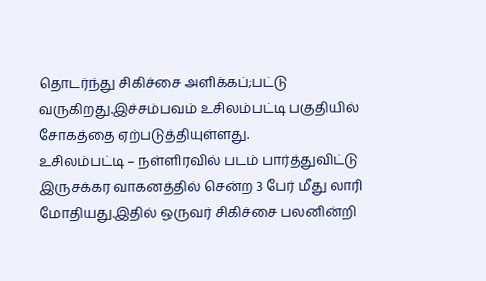தொடர்ந்து சிகிச்சை அளிக்கப்;பட்டு வருகிறது.இச்சம்பவம் உசிலம்பட்டி பகுதியில் சோகத்தை ஏற்படுத்தியுள்ளது.
உசிலம்பட்டி – நள்ளிரவில் படம் பார்த்துவிட்டு இருசக்கர வாகனத்தில் சென்ற 3 பேர் மீது லாரி மோதியது.இதில் ஒருவர் சிகிச்சை பலனின்றி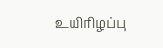உயிாிழப்பு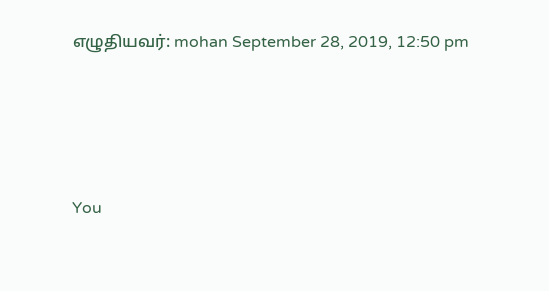எழுதியவர்: mohan September 28, 2019, 12:50 pm




You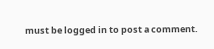must be logged in to post a comment.